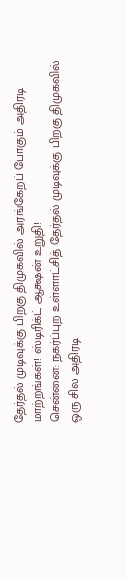தேர்தல் முடிவுக்கு பிறகு திமுகவில் அரங்கேறப் போகும் அதிரடி மாற்றங்கள்! ஸ்டிரிக்ட் ஆக்ஷன் உறுதி!
சென்னை: நகர்ப்புற உள்ளாட்சித் தேர்தல் முடிவுக்கு பிறகு திமுகவில் ஒரு சில அதிரடி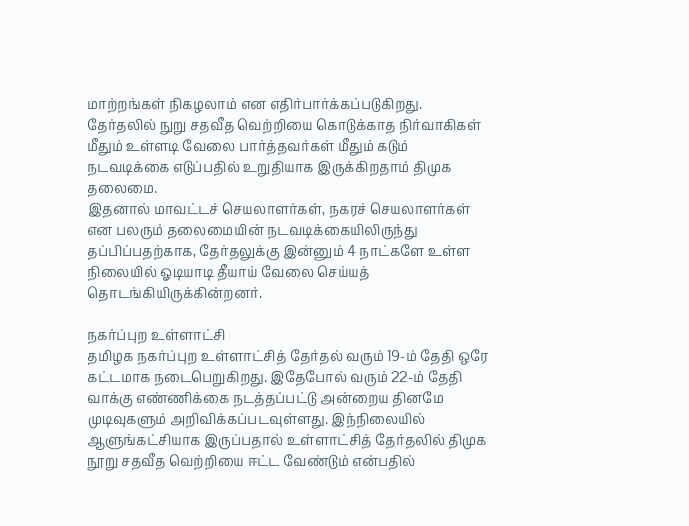மாற்றங்கள் நிகழலாம் என எதிர்பார்க்கப்படுகிறது.
தேர்தலில் நுறு சதவீத வெற்றியை கொடுக்காத நிர்வாகிகள் மீதும் உள்ளடி வேலை பார்த்தவர்கள் மீதும் கடும் நடவடிக்கை எடுப்பதில் உறுதியாக இருக்கிறதாம் திமுக தலைமை.
இதனால் மாவட்டச் செயலாளர்கள், நகரச் செயலாளர்கள் என பலரும் தலைமையின் நடவடிக்கையிலிருந்து தப்பிப்பதற்காக, தேர்தலுக்கு இன்னும் 4 நாட்களே உள்ள நிலையில் ஓடியாடி தீயாய் வேலை செய்யத் தொடங்கியிருக்கின்றனர்.

நகர்ப்புற உள்ளாட்சி
தமிழக நகர்ப்புற உள்ளாட்சித் தேர்தல் வரும் 19-ம் தேதி ஒரே கட்டமாக நடைபெறுகிறது. இதேபோல் வரும் 22-ம் தேதி வாக்கு எண்ணிக்கை நடத்தப்பட்டு அன்றைய தினமே முடிவுகளும் அறிவிக்கப்படவுள்ளது. இந்நிலையில் ஆளுங்கட்சியாக இருப்பதால் உள்ளாட்சித் தேர்தலில் திமுக நூறு சதவீத வெற்றியை ஈட்ட வேண்டும் என்பதில்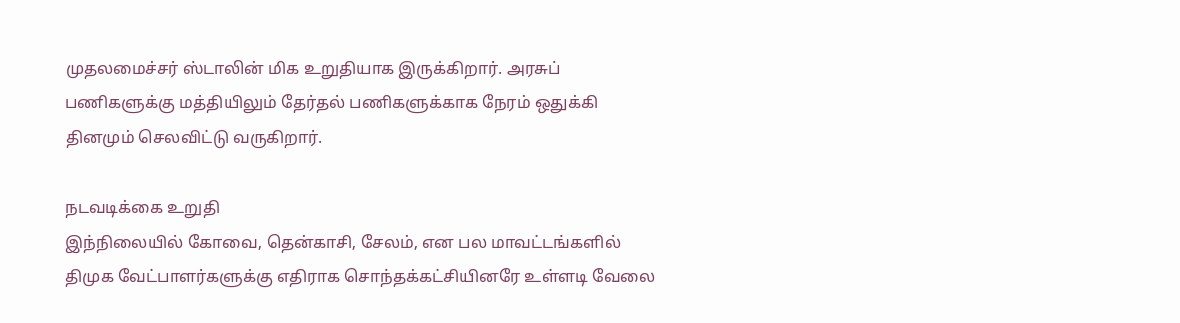முதலமைச்சர் ஸ்டாலின் மிக உறுதியாக இருக்கிறார். அரசுப் பணிகளுக்கு மத்தியிலும் தேர்தல் பணிகளுக்காக நேரம் ஒதுக்கி தினமும் செலவிட்டு வருகிறார்.

நடவடிக்கை உறுதி
இந்நிலையில் கோவை, தென்காசி, சேலம், என பல மாவட்டங்களில் திமுக வேட்பாளர்களுக்கு எதிராக சொந்தக்கட்சியினரே உள்ளடி வேலை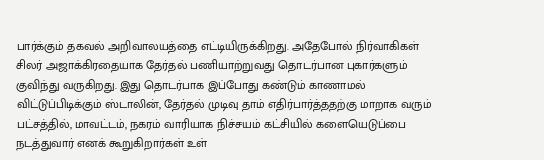பார்க்கும் தகவல் அறிவாலயத்தை எட்டியிருக்கிறது. அதேபோல் நிர்வாகிகள் சிலர் அஜாக்கிரதையாக தேர்தல் பணியாற்றுவது தொடர்பான புகார்களும் குவிந்து வருகிறது. இது தொடர்பாக இப்போது கண்டும் காணாமல் விட்டுப்பிடிக்கும் ஸ்டாலின், தேர்தல் முடிவு தாம் எதிர்பார்த்ததற்கு மாறாக வரும் பட்சத்தில், மாவட்டம், நகரம் வாரியாக நிச்சயம் கட்சியில் களையெடுப்பை நடத்துவார் எனக் கூறுகிறார்கள் உள்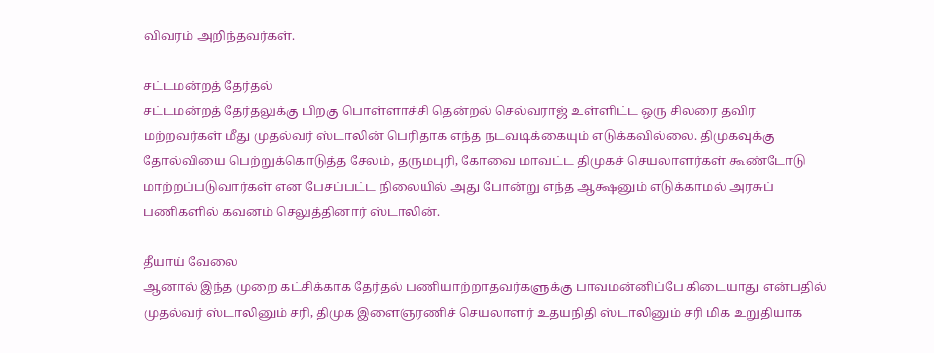விவரம் அறிந்தவர்கள்.

சட்டமன்றத் தேர்தல்
சட்டமன்றத் தேர்தலுக்கு பிறகு பொள்ளாச்சி தென்றல் செல்வராஜ் உள்ளிட்ட ஒரு சிலரை தவிர மற்றவர்கள் மீது முதல்வர் ஸ்டாலின் பெரிதாக எந்த நடவடிக்கையும் எடுக்கவில்லை. திமுகவுக்கு தோல்வியை பெற்றுக்கொடுத்த சேலம், தருமபுரி, கோவை மாவட்ட திமுகச் செயலாளர்கள் கூண்டோடு மாற்றப்படுவார்கள் என பேசப்பட்ட நிலையில் அது போன்று எந்த ஆக்ஷனும் எடுக்காமல் அரசுப் பணிகளில் கவனம் செலுத்தினார் ஸ்டாலின்.

தீயாய் வேலை
ஆனால் இந்த முறை கட்சிக்காக தேர்தல் பணியாற்றாதவர்களுக்கு பாவமன்னிப்பே கிடையாது என்பதில் முதல்வர் ஸ்டாலினும் சரி, திமுக இளைஞரணிச் செயலாளர் உதயநிதி ஸ்டாலினும் சரி மிக உறுதியாக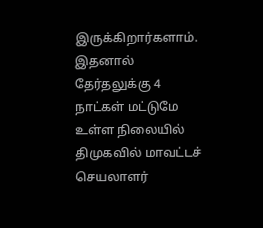இருக்கிறார்களாம். இதனால் தேர்தலுக்கு 4 நாட்கள் மட்டுமே உள்ள நிலையில் திமுகவில் மாவட்டச் செயலாளர்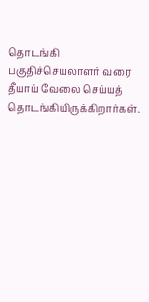தொடங்கி பகுதிச்செயலாளர் வரை தீயாய் வேலை செய்யத் தொடங்கியிருக்கிறார்கள்.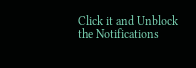Click it and Unblock the Notifications